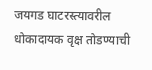जयगड घाटरस्त्यावरील धोकादायक वृक्ष तोडण्याची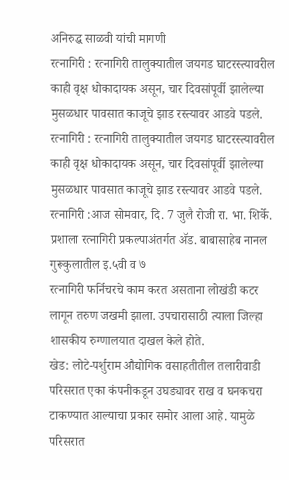अनिरुद्ध साळवी यांची मागणी
रत्नागिरी : रत्नागिरी तालुक्यातील जयगड घाटरस्त्यावरील काही वृक्ष धोकादायक असून, चार दिवसांपूर्वी झालेल्या मुसळधार पावसात काजूचे झाड रस्त्यावर आडवे पडले.
रत्नागिरी : रत्नागिरी तालुक्यातील जयगड घाटरस्त्यावरील काही वृक्ष धोकादायक असून, चार दिवसांपूर्वी झालेल्या मुसळधार पावसात काजूचे झाड रस्त्यावर आडवे पडले.
रत्नागिरी :आज सोमवार, दि. 7 जुलै रोजी रा. भा. शिर्के. प्रशाला रत्नागिरी प्रकल्पाअंतर्गत ॲड. बाबासाहेब नानल गुरूकुलातील इ.५वी व ७
रत्नागिरी फर्निचरचे काम करत असताना लोखंडी कटर लागून तरुण जखमी झाला. उपचारासाठी त्याला जिल्हा शासकीय रुग्णालयात दाखल केले होते.
खेड: लोटे-पर्शुराम औद्योगिक वसाहतीतील तलारीवाडी परिसरात एका कंपनीकडून उघड्यावर राख व घनकचरा टाकण्यात आल्याचा प्रकार समोर आला आहे. यामुळे परिसरात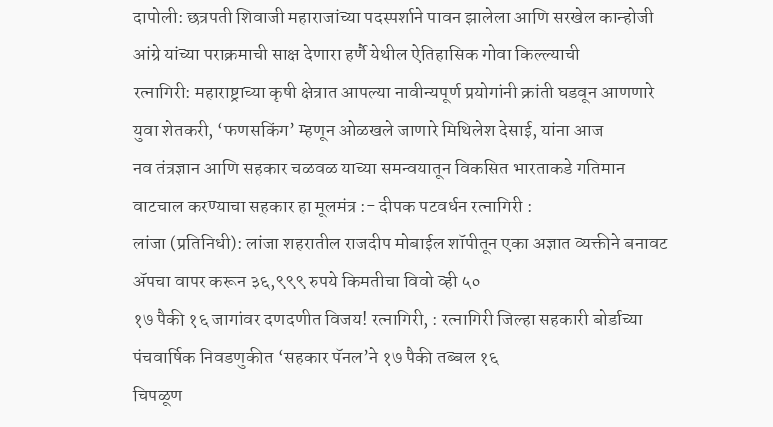दापोली: छत्रपती शिवाजी महाराजांच्या पदस्पर्शाने पावन झालेला आणि सरखेल कान्होजी आंग्रे यांच्या पराक्रमाची साक्ष देणारा हर्णै येथील ऐतिहासिक गोवा किल्ल्याची
रत्नागिरी: महाराष्ट्राच्या कृषी क्षेत्रात आपल्या नावीन्यपूर्ण प्रयोगांनी क्रांती घडवून आणणारे युवा शेतकरी, ‘फणसकिंग’ म्हणून ओळखले जाणारे मिथिलेश देसाई, यांना आज
नव तंत्रज्ञान आणि सहकार चळवळ याच्या समन्वयातून विकसित भारताकडे गतिमान वाटचाल करण्याचा सहकार हा मूलमंत्र :- दीपक पटवर्धन रत्नागिरी :
लांजा (प्रतिनिधी): लांजा शहरातील राजदीप मोबाईल शॉपीतून एका अज्ञात व्यक्तीने बनावट ॲपचा वापर करून ३६,९९९ रुपये किमतीचा विवो व्ही ५०
१७ पैकी १६ जागांवर दणदणीत विजय! रत्नागिरी, : रत्नागिरी जिल्हा सहकारी बोर्डाच्या पंचवार्षिक निवडणुकीत ‘सहकार पॅनल’ने १७ पैकी तब्बल १६
चिपळूण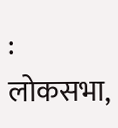: लोकसभा,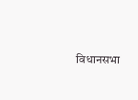विधानसभा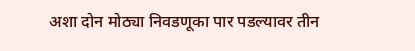अशा दोन मोठ्या निवडणूका पार पडल्यावर तीन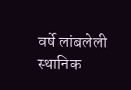वर्षे लांबलेली स्थानिक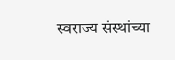स्वराज्य संस्थांच्या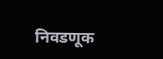निवडणूक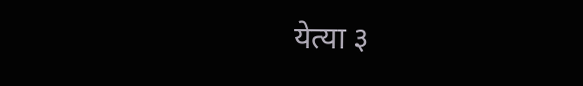येत्या ३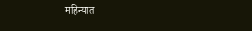महिन्यात